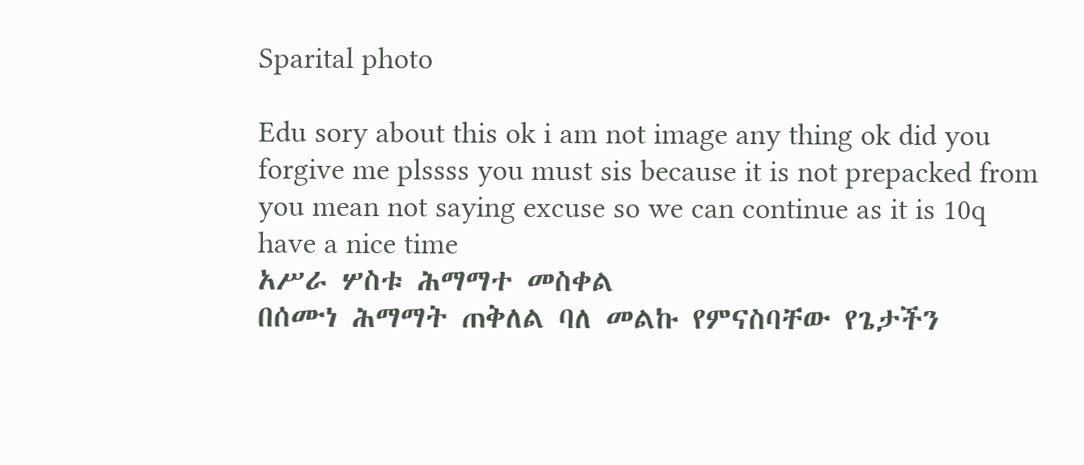Sparital photo

Edu sory about this ok i am not image any thing ok did you forgive me plssss you must sis because it is not prepacked from you mean not saying excuse so we can continue as it is 10q have a nice time
አሥራ ሦስቱ ሕማማተ መስቀል
በሰሙነ ሕማማት ጠቅለል ባለ መልኩ የምናስባቸው የጌታችን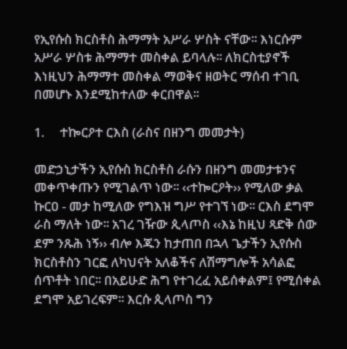የኢየሱስ ክርስቶስ ሕማማት አሥራ ሦስት ናቸው፡፡ እነርሱም አሥራ ሦስቱ ሕማማተ መስቀል ይባላሉ፡፡ ለክርስቲያኖች እነዚህን ሕማማተ መስቀል ማወቅና ዘወትር ማሰብ ተገቢ በመሆኑ እንደሚከተለው ቀርበዋል፡፡

1.     ተኰርዖተ ርእስ (ራስና በዘንግ መመታት)

መድኃኒታችን ኢየሱስ ክርስቶስ ራሱን በዘንግ መመታቱንና መቀጥቀጡን የሚገልጥ ነው፡፡ ‹‹ተኰርዖት›› የሚለው ቃል ኩርዐ - መታ ከሚለው የግእዝ ግሥ የተገኘ ነው፡፡ ርእስ ደግሞ ራስ ማለት ነው፡፡ አገረ ገዥው ጲላጦስ ‹‹እኔ ከዚህ ጻድቅ ሰው ደም ንጹሕ ነኝ›› ብሎ እጁን ከታጠበ በኋላ ጌታችን ኢየሱስ ክርስቶስን ገርፎ ለካህናት አለቆችና ለሽማግሎች አሳልፎ ሰጥቶት ነበር፡፡ በአይሁድ ሕግ የተገረፈ አይሰቀልም፤ የሚሰቀል ደግሞ አይገረፍም፡፡ እርሱ ጲላጦስ ግን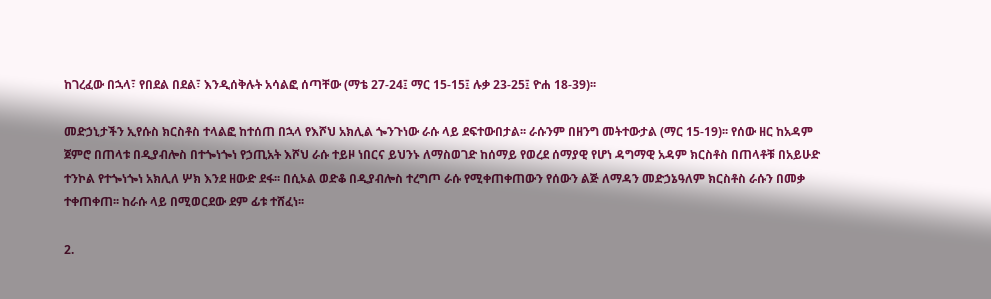ከገረፈው በኋላ፣ የበደል በደል፣ እንዲሰቅሉት አሳልፎ ሰጣቸው (ማቴ 27-24፤ ማር 15-15፤ ሉቃ 23-25፤ ዮሐ 18-39)፡፡

መድኃኒታችን ኢየሱስ ክርስቶስ ተላልፎ ከተሰጠ በኋላ የእሾህ አክሊል ጐንጉነው ራሱ ላይ ደፍተውበታል፡፡ ራሱንም በዘንግ መትተውታል (ማር 15-19)፡፡ የሰው ዘር ከአዳም ጀምሮ በጠላቱ በዲያብሎስ በተጐነጐነ የኃጢአት እሾህ ራሱ ተይዞ ነበርና ይህንኑ ለማስወገድ ከሰማይ የወረደ ሰማያዊ የሆነ ዳግማዊ አዳም ክርስቶስ በጠላቶቹ በአይሁድ ተንኮል የተጐነጐነ አክሊለ ሦክ እንደ ዘውድ ደፋ፡፡ በሲኦል ወድቆ በዲያብሎስ ተረግጦ ራሱ የሚቀጠቀጠውን የሰውን ልጅ ለማዳን መድኃኔዓለም ክርስቶስ ራሱን በመቃ ተቀጠቀጠ፡፡ ከራሱ ላይ በሚወርደው ደም ፊቱ ተሸፈነ፡፡

2.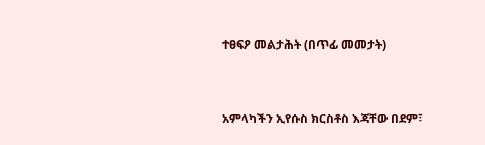ተፀፍዖ መልታሕት (በጥፊ መመታት)


አምላካችን ኢየሱስ ክርስቶስ እጃቸው በደም፣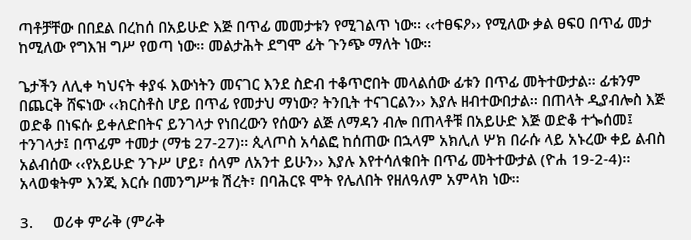ጣቶቻቸው በበደል በረከሰ በአይሁድ እጅ በጥፊ መመታቱን የሚገልጥ ነው፡፡ ‹‹ተፀፍዖ›› የሚለው ቃል ፀፍዐ በጥፊ መታ ከሚለው የግእዝ ግሥ የወጣ ነው፡፡ መልታሕት ደግሞ ፊት ጉንጭ ማለት ነው፡፡

ጌታችን ለሊቀ ካህናት ቀያፋ እውነትን መናገር እንደ ስድብ ተቆጥሮበት መላልሰው ፊቱን በጥፊ መትተውታል፡፡ ፊቱንም በጨርቅ ሸፍነው ‹‹ክርስቶስ ሆይ በጥፊ የመታህ ማነው? ትንቢት ተናገርልን›› እያሉ ዘብተውበታል፡፡ በጠላት ዲያብሎስ እጅ ወድቆ በነፍሱ ይቀለድበትና ይንገላታ የነበረውን የሰውን ልጅ ለማዳን ብሎ በጠላቶቹ በአይሁድ እጅ ወድቆ ተጐሰመ፤ ተንገላታ፤ በጥፊም ተመታ (ማቴ 27-27)፡፡ ጲላጦስ አሳልፎ ከሰጠው በኋላም አክሊለ ሦክ በራሱ ላይ አኑረው ቀይ ልብስ አልብሰው ‹‹የአይሁድ ንጉሥ ሆይ፣ ሰላም ለአንተ ይሁን›› እያሉ እየተሳለቁበት በጥፊ መትተውታል (ዮሐ 19-2-4)፡፡ አላወቁትም እንጂ እርሱ በመንግሥቱ ሽረት፣ በባሕርዩ ሞት የሌለበት የዘለዓለም አምላክ ነው፡፡

3.     ወሪቀ ምራቅ (ምራቅ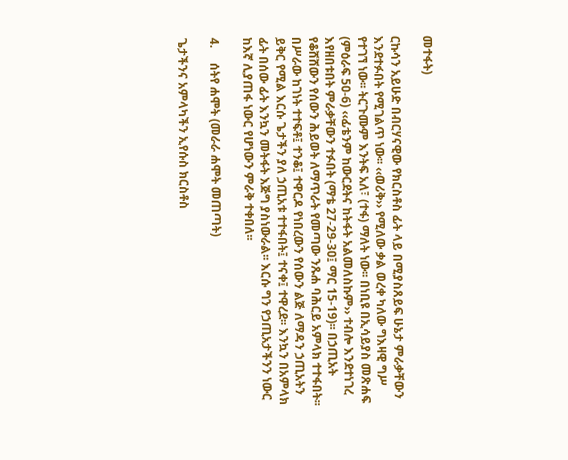መተፋት)

ርኩሳን አይሁድ በብርሃናዊው የክርስቶስ ፊት ላይ በሚያስጸይፍ ሁኔታ ምራቃቸውን እንደተፉበት የሚገልጥ ነው፡፡ ‹‹ወሪቅ›› የሚለው ቃል ወረቀ ካለው ግእዛዊ ግሥ የተገኘ ነው፡፡ ትርጉሙም እንትፍ አለ፣ (ተፋ) ማለት ነው፡፡ በነቢዩ በኢሳይያስ መጽሐፍ (ምዕራፍ 5ዐ-6) ‹‹ፊቴንም ከውርደትና ከትፋት አልመለስኩም›› ተብሎ እንደተነገረ እየዘበቱበት ምራቃቸውን ተፉበት (ማቴ 27-29-3ዐ፤ ማር 15-19)፡፡ በኃጢአት የቆሸሸውን የሰውን ሕይወት ለማጥራት የመጣው ንጹሐ ባሕርይ አምላክ ተተፋበት፡፡ በሥራው ከገነት ተተፍቶ፤ ተንቆ፤ ተዋርዶ የነበረውን የሰውን ልጅ ለማዳን ኃጢአትን ይቅር የሚል እርሱ ጌታችን ያለ ኃጢአቱ ተተፋበት፤ ተናቀ፤ ተዋረደ፡፡ እንኳን በአምላክ ፊት በሰው ፊት እንኳን መትፋት እጅግ ያስነውራል፡፡ እርሱ ግን የኃጢአታችንን ነውር ከእኛ ሊያጠፋ ነውር የሆነውን ምራቅ ተቀበለ፡፡

4.     ሰትየ ሐሞት (መራራ ሐሞት መጠጣት)

ጌታችንና አምላካችን ኢየሱስ ክርስቶስ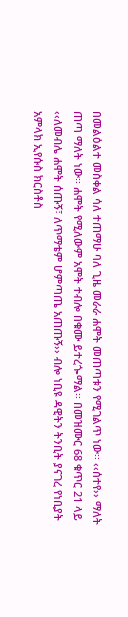በመልዕልተ መስቀል ሳለ ተጠማሁ ባለ ጊዜ መራራ ሐሞት መጠጣቱን የሚገልጥ ነው፡፡ ‹‹ሰተየ›› ማለት ጠጣ ማለት ነው፡፡ ሐሞት የሚለውም አሞት ተብሎ በቁሙ ይተረጐማል፡፡ በመዝሙር 68 ቁጥር 21 ላይ ‹‹ለመብሌ ሐሞት ሰጡኝ፣ ለጥማቴም ሆምጣጤ አጠጡኝ›› ብሎ ነቢዩ ዳዊትን ትንቢት ያናገረ የነቢያት አምላክ ኢየሱስ ክርስቶስ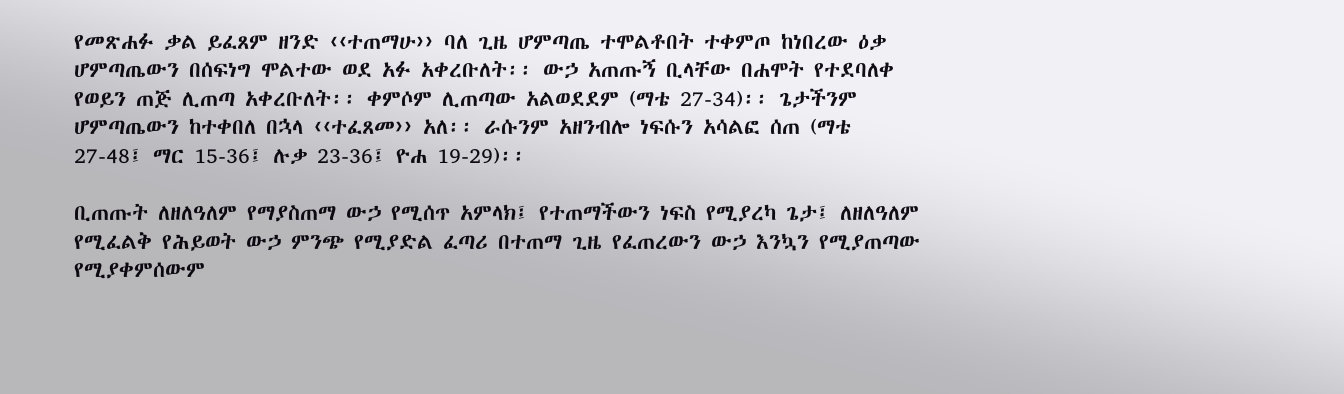የመጽሐፉ ቃል ይፈጸም ዘንድ ‹‹ተጠማሁ›› ባለ ጊዜ ሆምጣጤ ተሞልቶበት ተቀምጦ ከነበረው ዕቃ ሆምጣጤውን በሰፍነግ ሞልተው ወደ አፉ አቀረቡለት፡፡ ውኃ አጠጡኝ ቢላቸው በሐሞት የተደባለቀ የወይን ጠጅ ሊጠጣ አቀረቡለት፡፡ ቀምሶም ሊጠጣው አልወደደም (ማቴ 27-34)፡፡ ጌታችንም ሆምጣጤውን ከተቀበለ በኋላ ‹‹ተፈጸመ›› አለ፡፡ ራሱንም አዘንብሎ ነፍሱን አሳልፎ ሰጠ (ማቴ 27-48፤ ማር 15-36፤ ሉቃ 23-36፤ ዮሐ 19-29)፡፡

ቢጠጡት ለዘለዓለም የማያስጠማ ውኃ የሚሰጥ አምላክ፤ የተጠማችውን ነፍስ የሚያረካ ጌታ፤ ለዘለዓለም የሚፈልቅ የሕይወት ውኃ ምንጭ የሚያድል ፈጣሪ በተጠማ ጊዜ የፈጠረውን ውኃ እንኳን የሚያጠጣው የሚያቀምሰውም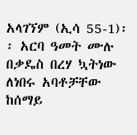አላገኘም (ኢሳ 55-1)፡፡ አርባ ዓመት ሙሉ በቃዴስ በረሃ ኳትነው ለነበሩ አባቶቻቸው ከሰማይ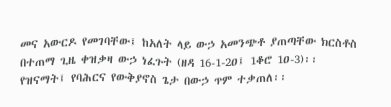መና አውርዶ የመገባቸው፤ ከአለት ላይ ውኃ አመንጭቶ ያጠጣቸው ክርስቶስ በተጠማ ጊዜ ቀዝቃዛ ውኃ ነፈጉት (ዘዳ 16-1-2ዐ፤ 1ቆሮ 1ዐ-3)፡፡ የዝናማት፤ የባሕርና የውቅያኖስ ጌታ በውኃ ጥም ተቃጠለ፡፡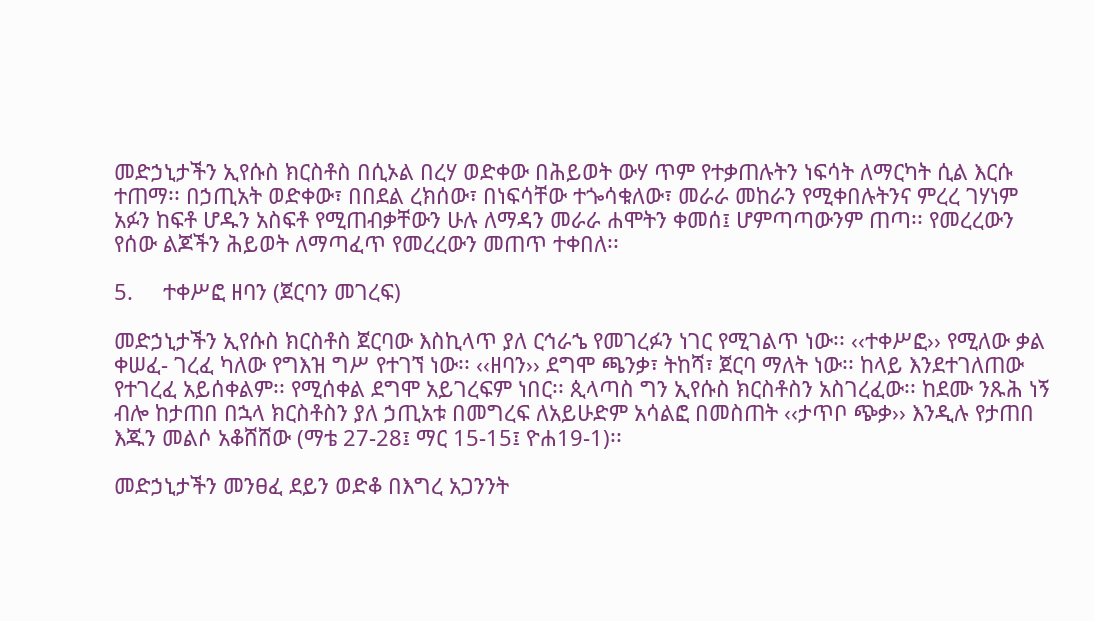መድኃኒታችን ኢየሱስ ክርስቶስ በሲኦል በረሃ ወድቀው በሕይወት ውሃ ጥም የተቃጠሉትን ነፍሳት ለማርካት ሲል እርሱ ተጠማ፡፡ በኃጢአት ወድቀው፣ በበደል ረክሰው፣ በነፍሳቸው ተጐሳቁለው፣ መራራ መከራን የሚቀበሉትንና ምረረ ገሃነም አፉን ከፍቶ ሆዱን አስፍቶ የሚጠብቃቸውን ሁሉ ለማዳን መራራ ሐሞትን ቀመሰ፤ ሆምጣጣውንም ጠጣ፡፡ የመረረውን የሰው ልጆችን ሕይወት ለማጣፈጥ የመረረውን መጠጥ ተቀበለ፡፡

5.     ተቀሥፎ ዘባን (ጀርባን መገረፍ)

መድኃኒታችን ኢየሱስ ክርስቶስ ጀርባው እስኪላጥ ያለ ርኅራኄ የመገረፉን ነገር የሚገልጥ ነው፡፡ ‹‹ተቀሥፎ›› የሚለው ቃል ቀሠፈ- ገረፈ ካለው የግእዝ ግሥ የተገኘ ነው፡፡ ‹‹ዘባን›› ደግሞ ጫንቃ፣ ትከሻ፣ ጀርባ ማለት ነው፡፡ ከላይ እንደተገለጠው የተገረፈ አይሰቀልም፡፡ የሚሰቀል ደግሞ አይገረፍም ነበር፡፡ ጲላጣስ ግን ኢየሱስ ክርስቶስን አስገረፈው፡፡ ከደሙ ንጹሕ ነኝ ብሎ ከታጠበ በኋላ ክርስቶስን ያለ ኃጢአቱ በመግረፍ ለአይሁድም አሳልፎ በመስጠት ‹‹ታጥቦ ጭቃ›› እንዲሉ የታጠበ እጁን መልሶ አቆሸሸው (ማቴ 27-28፤ ማር 15-15፤ ዮሐ19-1)፡፡

መድኃኒታችን መንፀፈ ደይን ወድቆ በእግረ አጋንንት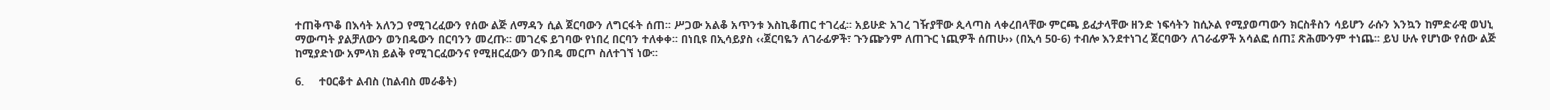ተጠቅጥቆ በእሳት አለንጋ የሚገረፈውን የሰው ልጅ ለማዳን ሲል ጀርባውን ለግርፋት ሰጠ፡፡ ሥጋው አልቆ አጥንቱ እስኪቆጠር ተገረፈ፡፡ አይሁድ አገረ ገዥያቸው ጲላጣስ ላቀረበላቸው ምርጫ ይፈታላቸው ዘንድ ነፍሳትን ከሲኦል የሚያወጣውን ክርስቶስን ሳይሆን ራሱን እንኳን ከምድራዊ ወህኒ ማውጣት ያልቻለውን ወንበዴውን በርባንን መረጡ፡፡ መገረፍ ይገባው የነበረ በርባን ተለቀቀ፡፡ በነቢዩ በኢሳይያስ ‹‹ጀርባዬን ለገራፊዎች፣ ጉንጬንም ለጠጉር ነጪዎች ሰጠሁ›› (በኢሳ 5ዐ-6) ተብሎ እንደተነገረ ጀርባውን ለገራፊዎች አሳልፎ ሰጠ፤ ጽሕሙንም ተነጨ፡፡ ይህ ሁሉ የሆነው የሰው ልጅ ከሚያድነው አምላክ ይልቅ የሚገርፈውንና የሚዘርፈውን ወንበዴ መርጦ ስለተገኘ ነው፡፡

6.     ተዐርቆተ ልብስ (ከልብስ መራቆት)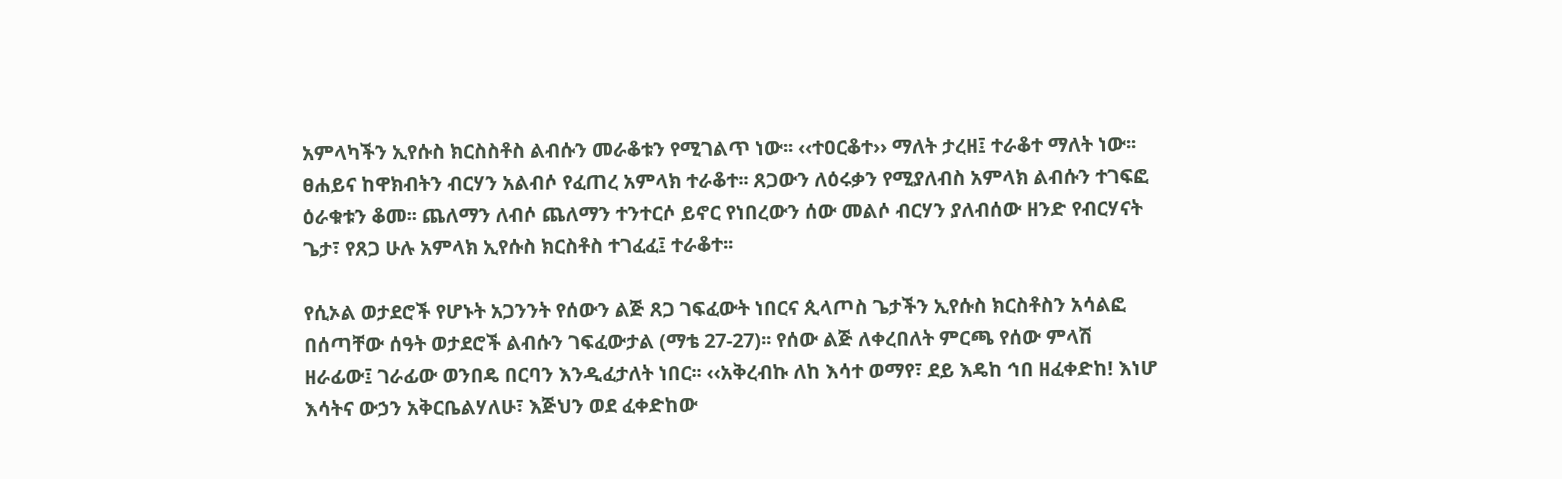አምላካችን ኢየሱስ ክርስስቶስ ልብሱን መራቆቱን የሚገልጥ ነው፡፡ ‹‹ተዐርቆተ›› ማለት ታረዘ፤ ተራቆተ ማለት ነው፡፡ ፀሐይና ከዋክብትን ብርሃን አልብሶ የፈጠረ አምላክ ተራቆተ፡፡ ጸጋውን ለዕሩቃን የሚያለብስ አምላክ ልብሱን ተገፍፎ ዕራቁቱን ቆመ፡፡ ጨለማን ለብሶ ጨለማን ተንተርሶ ይኖር የነበረውን ሰው መልሶ ብርሃን ያለብሰው ዘንድ የብርሃናት ጌታ፣ የጸጋ ሁሉ አምላክ ኢየሱስ ክርስቶስ ተገፈፈ፤ ተራቆተ፡፡

የሲኦል ወታደሮች የሆኑት አጋንንት የሰውን ልጅ ጸጋ ገፍፈውት ነበርና ጲላጦስ ጌታችን ኢየሱስ ክርስቶስን አሳልፎ በሰጣቸው ሰዓት ወታደሮች ልብሱን ገፍፈውታል (ማቴ 27-27)፡፡ የሰው ልጅ ለቀረበለት ምርጫ የሰው ምላሽ ዘራፊው፤ ገራፊው ወንበዴ በርባን እንዲፈታለት ነበር፡፡ ‹‹አቅረብኩ ለከ እሳተ ወማየ፣ ደይ እዴከ ኅበ ዘፈቀድከ! እነሆ እሳትና ውኃን አቅርቤልሃለሁ፣ እጅህን ወደ ፈቀድከው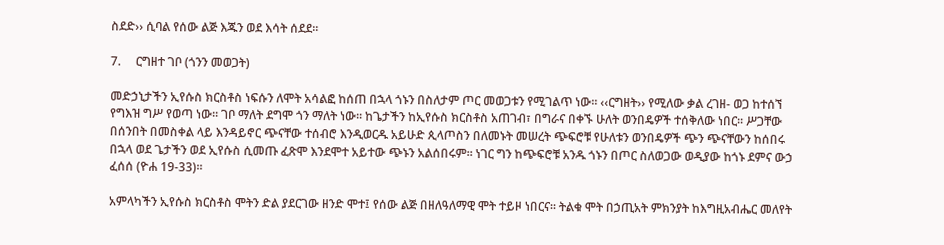ስደድ›› ሲባል የሰው ልጅ እጁን ወደ እሳት ሰደደ፡፡

7.     ርግዘተ ገቦ (ጎንን መወጋት)

መድኃኒታችን ኢየሱስ ክርስቶስ ነፍሱን ለሞት አሳልፎ ከሰጠ በኋላ ጎኑን በስለታም ጦር መወጋቱን የሚገልጥ ነው፡፡ ‹‹ርግዘት›› የሚለው ቃል ረገዘ- ወጋ ከተሰኘ የግእዝ ግሥ የወጣ ነው፡፡ ገቦ ማለት ደግሞ ጎን ማለት ነው፡፡ ከጌታችን ከኢየሱስ ክርስቶስ አጠገብ፣ በግራና በቀኙ ሁለት ወንበዴዎች ተሰቅለው ነበር፡፡ ሥጋቸው በሰንበት በመስቀል ላይ እንዳይኖር ጭናቸው ተሰብሮ እንዲወርዱ አይሁድ ጲላጦስን በለመኑት መሠረት ጭፍሮቹ የሁለቱን ወንበዴዎች ጭን ጭናቸውን ከሰበሩ በኋላ ወደ ጌታችን ወደ ኢየሱስ ሲመጡ ፈጽሞ እንደሞተ አይተው ጭኑን አልሰበሩም፡፡ ነገር ግን ከጭፍሮቹ አንዱ ጎኑን በጦር ስለወጋው ወዲያው ከጎኑ ደምና ውኃ ፈሰሰ (ዮሐ 19-33)፡፡

አምላካችን ኢየሱስ ክርስቶስ ሞትን ድል ያደርገው ዘንድ ሞተ፤ የሰው ልጅ በዘለዓለማዊ ሞት ተይዞ ነበርና፡፡ ትልቁ ሞት በኃጢአት ምክንያት ከእግዚአብሔር መለየት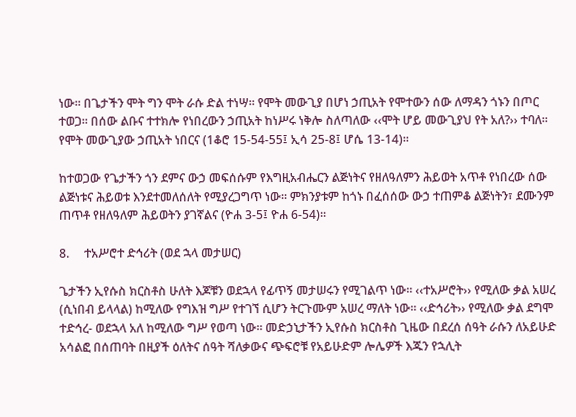ነው፡፡ በጌታችን ሞት ግን ሞት ራሱ ድል ተነሣ፡፡ የሞት መውጊያ በሆነ ኃጢአት የሞተውን ሰው ለማዳን ጎኑን በጦር ተወጋ፡፡ በሰው ልቡና ተተክሎ የነበረውን ኃጢአት ከነሥሩ ነቅሎ ስለጣለው ‹‹ሞት ሆይ መውጊያህ የት አለ?›› ተባለ፡፡ የሞት መውጊያው ኃጢአት ነበርና (1ቆሮ 15-54-55፤ ኢሳ 25-8፤ ሆሴ 13-14)፡፡

ከተወጋው የጌታችን ጎን ደምና ውኃ መፍሰሱም የእግዚአብሔርን ልጅነትና የዘለዓለምን ሕይወት አጥቶ የነበረው ሰው ልጅነቱና ሕይወቱ እንደተመለሰለት የሚያረጋግጥ ነው፡፡ ምክንያቱም ከጎኑ በፈሰሰው ውኃ ተጠምቆ ልጅነትን፣ ደሙንም ጠጥቶ የዘለዓለም ሕይወትን ያገኛልና (ዮሐ 3-5፤ ዮሐ 6-54)፡፡

8.     ተአሥሮተ ድኅሪት (ወደ ኋላ መታሠር)

ጌታችን ኢየሱስ ክርስቶስ ሁለት እጆቹን ወደኋላ የፊጥኝ መታሠሩን የሚገልጥ ነው፡፡ ‹‹ተአሥሮት›› የሚለው ቃል አሠረ (ሲነበብ ይላላል) ከሚለው የግእዝ ግሥ የተገኘ ሲሆን ትርጉሙም አሠረ ማለት ነው፡፡ ‹‹ድኅሪት›› የሚለው ቃል ደግሞ ተድኅረ- ወደኋላ አለ ከሚለው ግሥ የወጣ ነው፡፡ መድኃኒታችን ኢየሱስ ክርስቶስ ጊዜው በደረሰ ሰዓት ራሱን ለአይሁድ አሳልፎ በሰጠባት በዚያች ዕለትና ሰዓት ሻለቃውና ጭፍሮቹ የአይሁድም ሎሌዎች እጁን የኋሊት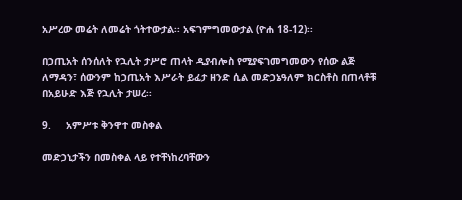አሥረው መሬት ለመሬት ጎትተውታል፡፡ አፍገምግመውታል (ዮሐ 18-12)፡፡

በኃጢአት ሰንሰለት የኋሊት ታሥሮ ጠላት ዲያብሎስ የሚያፍገመግመውን የሰው ልጅ ለማዳን፣ ሰውንም ከኃጢአት እሥራት ይፈታ ዘንድ ሲል መድኃኔዓለም ክርስቶስ በጠላቶቹ በአይሁድ እጅ የኋሊት ታሠረ፡፡

9.     አምሥቱ ቅንዋተ መስቀል

መድኃኒታችን በመስቀል ላይ የተቸነከረባቸውን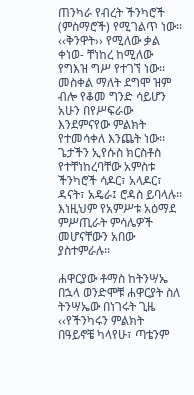ጠንካራ የብረት ችንካሮች (ምስማሮች) የሚገልጥ ነው፡፡ ‹‹ቅንዋት›› የሚለው ቃል ቀነወ- ቸነከረ ከሚለው የግእዝ ግሥ የተገኘ ነው፡፡ መስቀል ማለት ደግሞ ዝም ብሎ የቆመ ግንድ ሳይሆን አሁን በየሥፍራው እንደምናየው ምልክት የተመሳቀለ እንጨት ነው፡፡ ጌታችን ኢየሱስ ክርስቶስ የተቸነከረባቸው አምስቱ ችንካሮች ሳዶር፣ አላዶር፣ ዳናት፣ አዴራ፤ ሮዳስ ይባላሉ፡፡ እነዚህም የአምሥቱ አዕማደ ምሥጢራት ምሳሌዎች መሆናቸውን አበው ያስተምራሉ፡፡

ሐዋርያው ቶማስ ከትንሣኤ በኋላ ወንድሞቹ ሐዋርያት ስለ ትንሣኤው በነገሩት ጊዜ ‹‹የችንካሩን ምልክት በዓይኖቼ ካላየሁ፣ ጣቴንም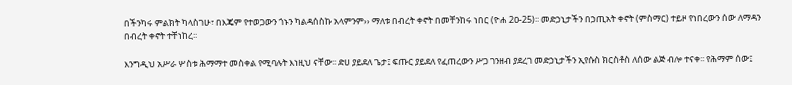በችንካሩ ምልክት ካላስገሁ፣ በእጄም የተወጋውን ጎኑን ካልዳሰስኩ አላምንም›› ማለቱ በብረት ቀኖት በመቸንከሩ ነበር (ዮሐ 2ዐ-25)፡፡ መድኃኒታችን በኃጢአት ቀኖት (ምስማር) ተይዞ የነበረውን ሰው ለማዳን በብረት ቀኖት ተቸነከረ፡፡

እንግዲህ አሥራ ሦስቱ ሕማማተ መስቀል የሚባሉት እነዚህ ናቸው፡፡ ድሀ ያይደለ ጌታ፤ ፍጡር ያይደለ የፈጠረውን ሥጋ ገንዘብ ያደረገ መድኃኒታችን ኢየሱስ ክርስቶስ ለሰው ልጅ ብሎ ተናቀ፡፡ የሕማም ሰው፤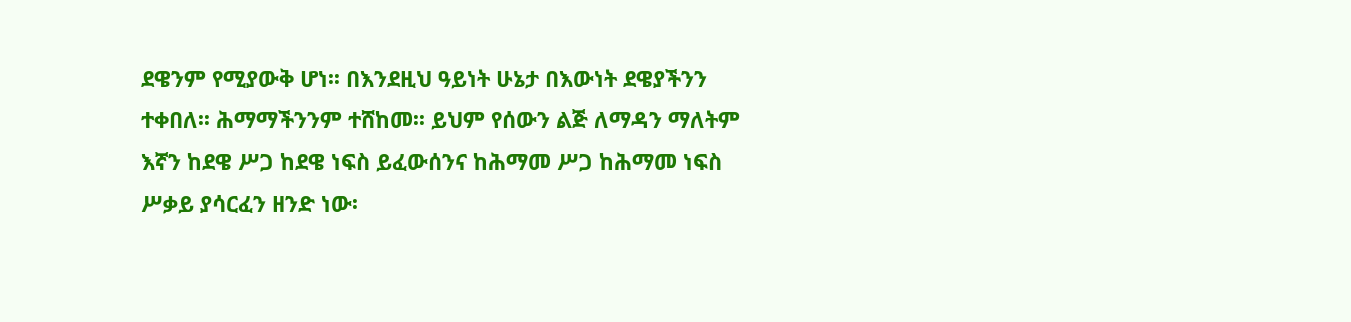ደዌንም የሚያውቅ ሆነ፡፡ በእንደዚህ ዓይነት ሁኔታ በእውነት ደዌያችንን ተቀበለ፡፡ ሕማማችንንም ተሸከመ፡፡ ይህም የሰውን ልጅ ለማዳን ማለትም እኛን ከደዌ ሥጋ ከደዌ ነፍስ ይፈውሰንና ከሕማመ ሥጋ ከሕማመ ነፍስ ሥቃይ ያሳርፈን ዘንድ ነው፡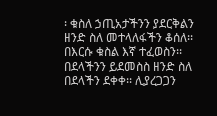፡ ቁስለ ኃጢአታችንን ያደርቅልን ዘንድ ስለ መተላለፋችን ቆሰለ፡፡ በእርሱ ቁስል እኛ ተፈወስን፡፡ በደላችንን ይደመስስ ዘንድ ስለ በደላችን ደቀቀ፡፡ ሊያረጋጋን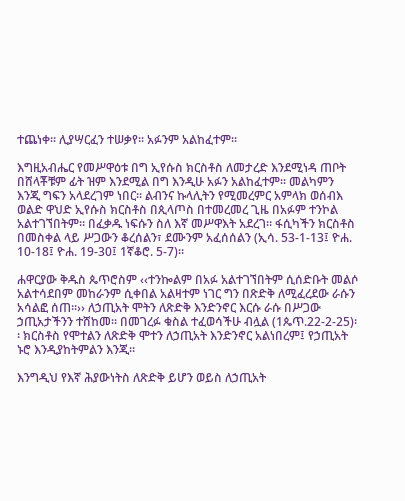ተጨነቀ፡፡ ሊያሣርፈን ተሠቃየ፡፡ አፉንም አልከፈተም፡፡

እግዚአብሔር የመሥዋዕቱ በግ ኢየሱስ ክርስቶስ ለመታረድ እንደሚነዳ ጠቦት በሸላቾቹም ፊት ዝም እንደሚል በግ እንዲሁ አፉን አልከፈተም፡፡ መልካምን እንጂ ግፍን አላደረገም ነበር፡፡ ልብንና ኩላሊትን የሚመረምር አምላክ ወሰብእ ወልድ ዋህድ ኢየሱስ ክርስቶስ በጲላጦስ በተመረመረ ጊዜ በአፉም ተንኮል አልተገኘበትም፡፡ በፈቃዱ ነፍሱን ስለ እኛ መሥዋእት አደረገ፡፡ ፋሲካችን ክርስቶስ በመስቀል ላይ ሥጋውን ቆረሰልን፣ ደሙንም አፈሰሰልን (ኢሳ. 53-1-13፤ ዮሐ. 10-18፤ ዮሐ. 19-30፤ 1ኛቆሮ. 5-7)፡፡

ሐዋርያው ቅዱስ ጴጥሮስም ‹‹ተንኰልም በአፉ አልተገኘበትም ሲሰድቡት መልሶ አልተሳደበም መከራንም ሲቀበል አልዛተም ነገር ግን በጽድቅ ለሚፈረደው ራሱን አሳልፎ ሰጠ፡፡›› ለኃጢአት ሞትን ለጽድቅ እንድንኖር እርሱ ራሱ በሥጋው ኃጢአታችንን ተሸከመ፡፡ በመገረፉ ቁስል ተፈወሳችሁ ብሏል (1ጴጥ.22-2-25)፡፡ ክርስቶስ የሞተልን ለጽድቅ ሞተን ለኃጢአት እንድንኖር አልነበረም፤ የኃጢአት ኑሮ እንዲያከትምልን እንጂ፡፡

እንግዲህ የእኛ ሕያውነትስ ለጽድቅ ይሆን ወይስ ለኃጢአት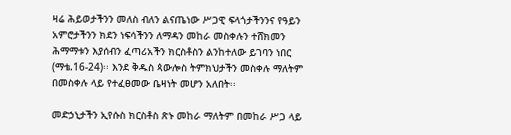ዛሬ ሕይወታችንን መለስ ብለን ልናጤነው ሥጋዊ ፍላጎታችንንና የዓይን አምሮታችንን ክደን ነፍሳችንን ለማዳን መከራ መስቀሉን ተሸክመን ሕማማቱን እያሰብን ፈጣሪአችን ክርስቶስን ልንከተለው ይገባን ነበር (ማቴ.16-24)፡፡ እንደ ቅዱስ ጳውሎስ ትምክህታችን መስቀሉ ማለትም በመስቀሉ ላይ የተፈፀመው ቤዛነት መሆን አለበት፡፡

መድኃኒታችን ኢየሱስ ክርስቶስ ጽኑ መከራ ማለትም በመከራ ሥጋ ላይ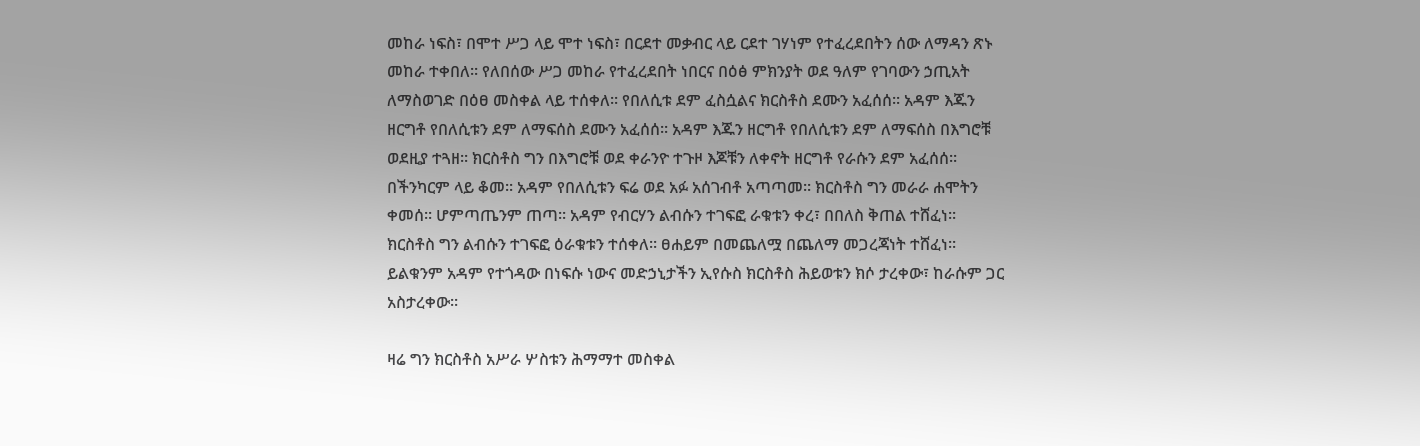መከራ ነፍስ፣ በሞተ ሥጋ ላይ ሞተ ነፍስ፣ በርደተ መቃብር ላይ ርደተ ገሃነም የተፈረደበትን ሰው ለማዳን ጽኑ መከራ ተቀበለ፡፡ የለበሰው ሥጋ መከራ የተፈረደበት ነበርና በዕፅ ምክንያት ወደ ዓለም የገባውን ኃጢአት ለማስወገድ በዕፀ መስቀል ላይ ተሰቀለ፡፡ የበለሲቱ ደም ፈስሷልና ክርስቶስ ደሙን አፈሰሰ፡፡ አዳም እጁን ዘርግቶ የበለሲቱን ደም ለማፍሰስ ደሙን አፈሰሰ፡፡ አዳም እጁን ዘርግቶ የበለሲቱን ደም ለማፍሰስ በእግሮቹ ወደዚያ ተጓዘ፡፡ ክርስቶስ ግን በእግሮቹ ወደ ቀራንዮ ተጉዞ እጆቹን ለቀኖት ዘርግቶ የራሱን ደም አፈሰሰ፡፡ በችንካርም ላይ ቆመ፡፡ አዳም የበለሲቱን ፍሬ ወደ አፉ አሰገብቶ አጣጣመ፡፡ ክርስቶስ ግን መራራ ሐሞትን ቀመሰ፡፡ ሆምጣጤንም ጠጣ፡፡ አዳም የብርሃን ልብሱን ተገፍፎ ራቁቱን ቀረ፣ በበለስ ቅጠል ተሸፈነ፡፡ ክርስቶስ ግን ልብሱን ተገፍፎ ዕራቁቱን ተሰቀለ፡፡ ፀሐይም በመጨለሟ በጨለማ መጋረጃነት ተሸፈነ፡፡ ይልቁንም አዳም የተጎዳው በነፍሱ ነውና መድኃኒታችን ኢየሱስ ክርስቶስ ሕይወቱን ክሶ ታረቀው፣ ከራሱም ጋር አስታረቀው፡፡

ዛሬ ግን ክርስቶስ አሥራ ሦስቱን ሕማማተ መስቀል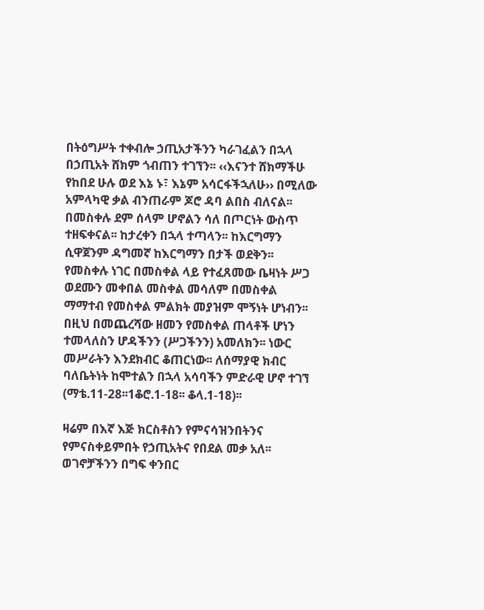በትዕግሥት ተቀብሎ ኃጢአታችንን ካራገፈልን በኋላ በኃጢአት ሸክም ጎብጠን ተገኘን፡፡ ‹‹እናንተ ሸክማችሁ የከበደ ሁሉ ወደ እኔ ኑ፣ እኔም አሳርፋችኋለሁ›› በሚለው አምላካዊ ቃል ብንጠራም ጆሮ ዳባ ልበስ ብለናል፡፡ በመስቀሉ ደም ሰላም ሆኖልን ሳለ በጦርነት ውስጥ ተዘፍቀናል፡፡ ከታረቀን በኋላ ተጣላን፡፡ ከእርግማን ሲዋጀንም ዳግመኛ ከእርግማን በታች ወደቅን፡፡ የመስቀሉ ነገር በመስቀል ላይ የተፈጸመው ቤዛነት ሥጋ ወደሙን መቀበል መስቀል መሳለም በመስቀል ማማተብ የመስቀል ምልክት መያዝም ሞኝነት ሆነብን፡፡ በዚህ በመጨረሻው ዘመን የመስቀል ጠላቶች ሆነን ተመላለስን ሆዳችንን (ሥጋችንን) አመለክን፡፡ ነውር መሥራትን እንደክብር ቆጠርነው፡፡ ለሰማያዊ ክብር ባለቤትነት ከሞተልን በኋላ አሳባችን ምድራዊ ሆኖ ተገኘ (ማቴ.11-28፡፡1ቆሮ.1-18፡፡ ቆላ.1-18)፡፡

ዛሬም በእኛ እጅ ክርስቶስን የምናሳዝንበትንና የምናስቀይምበት የኃጢአትና የበደል መቃ አለ፡፡ ወገኖቻችንን በግፍ ቀንበር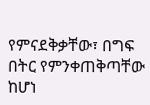የምናደቅቃቸው፣ በግፍ በትር የምንቀጠቅጣቸው ከሆነ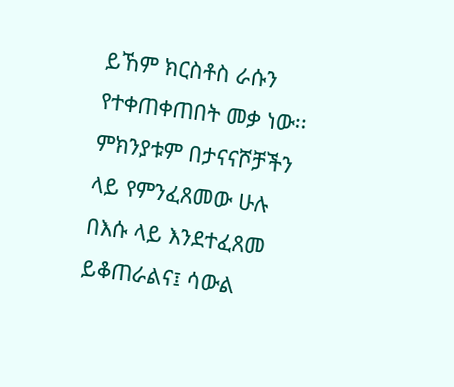ይኸም ክርስቶስ ራሱን የተቀጠቀጠበት መቃ ነው፡፡ ምክንያቱም በታናናሾቻችን ላይ የምንፈጸመው ሁሉ በእሱ ላይ እንደተፈጸመ ይቆጠራልና፤ ሳውል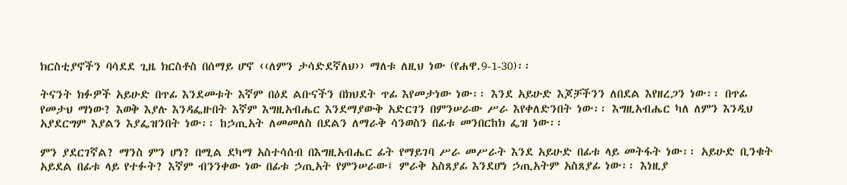ክርስቲያኖችን ባሳደደ ጊዜ ክርስቶስ በሰማይ ሆኖ ‹‹ለምን ታሳድደኛለህ›› ማለቱ ለዚህ ነው (የሐዋ.9-1-30)፡፡

ትናንት ክፉዎች አይሁድ በጥፊ እንደመቱት እኛም በዕደ ልቡናችን በክህደት ጥፊ እየመታነው ነው፡፡ እንደ አይሁድ እጆቻችንን ለበደል እየዘረጋን ነው፡፡ በጥፊ የመታህ ማነው? እወቅ እያሉ እንዳፌዙበት እኛም እግዚአብሔር እንደማያውቅ አድርገን በምንሠራው ሥራ እየቀለድንበት ነው፡፡ እግዚአብሔር ካለ ለምን እንዲህ አያደርግም እያልን እያፌዝንበት ነው፡፡ ከኃጢአት ለመመለስ በደልን ለማራቅ ሳንወስን በፊቱ መንበርከክ ፌዝ ነው፡፡

ምን ያደርገኛል? ማንስ ምን ሆነ? በሚል ደካማ አስተሳሰብ በእግዚአብሔር ፊት የማይገባ ሥራ መሥራት እንደ አይሁድ በፊቱ ላይ መትፋት ነው፡፡ አይሁድ ቢንቁት አይደል በፊቱ ላይ የተፉት? እኛም ብንንቀው ነው በፊቱ ኃጢአት የምንሠራው፤ ምራቅ አስጸያፊ እንደሆነ ኃጢአትም አስጸያፊ ነው፡፡ እነዚያ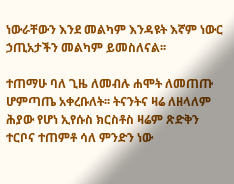ነውራቸውን እንደ መልካም እንዳዩት እኛም ነውር ኃጢአታችን መልካም ይመስለናል፡፡

ተጠማሁ ባለ ጊዜ ለመብሉ ሐሞት ለመጠጡ ሆምጣጤ አቀረቡለት፡፡ ትናንትና ዛሬ ለዘላለም ሕያው የሆነ ኢየሱስ ክርስቶስ ዛሬም ጽድቅን ተርቦና ተጠምቶ ሳለ ምንድን ነው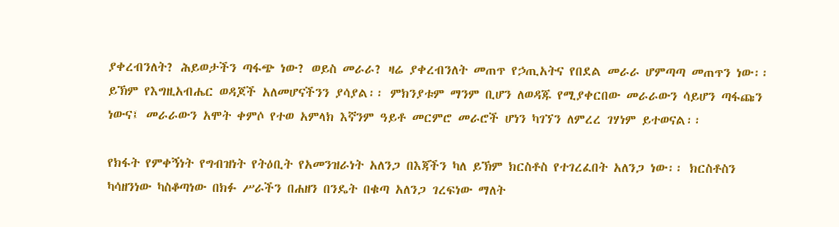ያቀረብንለት? ሕይወታችን ጣፋጭ ነው? ወይስ መራራ? ዛሬ ያቀረብንለት መጠጥ የኃጢአትና የበደል መራራ ሆምጣጣ መጠጥን ነው፡፡ ይኽም የእግዚአብሔር ወዳጆች አለመሆናችንን ያሳያል፡፡ ምክንያቱም ማንም ቢሆን ለወዳጁ የሚያቀርበው መራራውን ሳይሆን ጣፋጩን ነውና፤ መራራውን አሞት ቀምሶ የተወ አምላክ እኛንም ዓይቶ መርምሮ መራሮች ሆነን ካገኘን ለምረረ ገሃነም ይተወናል፡፡

የክፋት የምቀኝነት የግብዝነት የትዕቢት የአመንዝራነት አለንጋ በእጃችን ካለ ይኽም ክርስቶስ የተገረፈበት አለንጋ ነው፡፡ ክርስቶስን ካሳዘንነው ካስቆጣነው በክፉ ሥራችን በሐዘን በንዴት በቁጣ አለንጋ ገረፍነው ማለት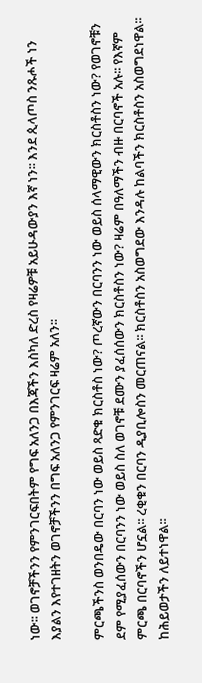ነው፡፡ ወገኖቻችንን የምንገርፍበትም የግፍ አለንጋ በእጃችን እስካለ ድረስ የዛሬዎቹ አይሁዳውያን እኛ ነን፡፡ እንደ ጲላጦስ ንጹሖች ነን እያልን እየተገዘትን ወገኖቻችንን በግፍ አለንጋ የምንገርፍ ዛሬም አለን፡፡

ምርጫችንስ ወንበዴው በርባን ነው ወይስ ጻድቁ ክርስቶስ ነው? ጦረኛውን በርባንን ነው ወይስ ሰላማዊውን ክርስቶስን ነው? የወገኖቹን ደም የሚያፈሰውን በርባንን ነው ወይስ ስለ ወገኖቹ ደሙን ያፈሰሰውን ክርስቶስን ነው? ዛሬም በዓለማችን ብዙ በርባኖች አሉ፡፡ የእኛም ምርጫ በርባኖችን ሆኗል፡፡ ረቂቁን በርባን ዲያቢሎስን መርጠናል፡፡ ክርስቶስን አስወግደው እንዳሉ ከልባችን ክርስቶስን አስወግደነዋል፡፡ ከሕይወታችን ለይተነዋል፡፡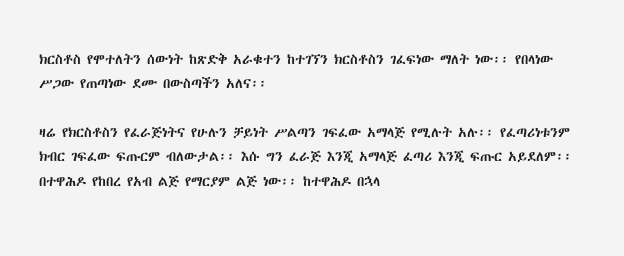ክርስቶስ የሞተለትን ሰውነት ከጽድቅ አራቁተን ከተገኘን ክርስቶስን ገፈፍነው ማለት ነው፡፡ የበላነው ሥጋው የጠጣነው ደሙ በውስጣችን አለና፡፡

ዛሬ የክርስቶስን የፈራጅነትና የሁሉን ቻይነት ሥልጣን ገፍፈው አማላጅ የሚሉት አሉ፡፡ የፈጣሪነቱንም ክብር ገፍፈው ፍጡርም ብለውታል፡፡ እሱ ግን ፈራጅ እንጂ አማላጅ ፈጣሪ እንጂ ፍጡር አይደለም፡፡ በተዋሕዶ የከበረ የአብ ልጅ የማርያም ልጅ ነው፡፡ ከተዋሕዶ በኋላ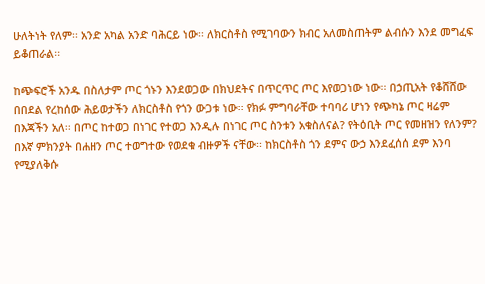ሁለትነት የለም፡፡ አንድ አካል አንድ ባሕርይ ነው፡፡ ለክርስቶስ የሚገባውን ክብር አለመስጠትም ልብሱን እንደ መግፈፍ ይቆጠራል፡፡

ከጭፍሮች አንዱ በስለታም ጦር ጎኑን እንደወጋው በክህደትና በጥርጥር ጦር እየወጋነው ነው፡፡ በኃጢአት የቆሸሸው በበደል የረከሰው ሕይወታችን ለክርስቶስ የጎን ውጋቱ ነው፡፡ የክፉ ምግባራቸው ተባባሪ ሆነን የጭካኔ ጦር ዛሬም በእጃችን አለ፡፡ በጦር ከተወጋ በነገር የተወጋ እንዲሉ በነገር ጦር ስንቱን አቁስለናል? የትዕቢት ጦር የመዘዝን የለንም? በእኛ ምክንያት በሐዘን ጦር ተወግተው የወደቁ ብዙዎች ናቸው፡፡ ከክርስቶስ ጎን ደምና ውኃ እንደፈሰሰ ደም እንባ የሚያለቅሱ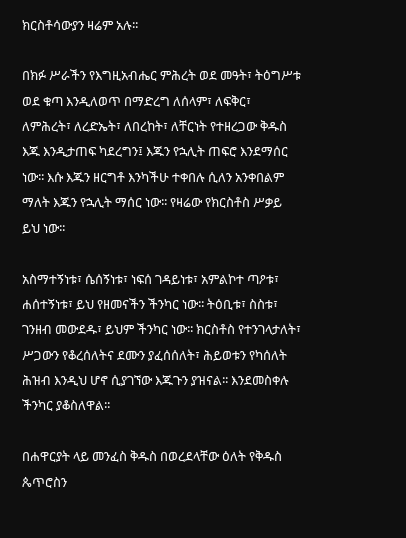ክርስቶሳውያን ዛሬም አሉ፡፡

በክፉ ሥራችን የእግዚአብሔር ምሕረት ወደ መዓት፣ ትዕግሥቱ ወደ ቁጣ እንዲለወጥ በማድረግ ለሰላም፣ ለፍቅር፣ ለምሕረት፣ ለረድኤት፣ ለበረከት፣ ለቸርነት የተዘረጋው ቅዱስ እጁ እንዲታጠፍ ካደረግን፤ እጁን የኋሊት ጠፍሮ እንደማሰር ነው፡፡ እሱ እጁን ዘርግቶ እንካችሁ ተቀበሉ ሲለን አንቀበልም ማለት እጁን የኋሊት ማሰር ነው፡፡ የዛሬው የክርስቶስ ሥቃይ ይህ ነው፡፡

አስማተኝነቱ፣ ሴሰኝነቱ፣ ነፍሰ ገዳይነቱ፣ አምልኮተ ጣዖቱ፣ ሐሰተኝነቱ፣ ይህ የዘመናችን ችንካር ነው፡፡ ትዕቢቱ፣ ስስቱ፣ ገንዘብ መውደዱ፣ ይህም ችንካር ነው፡፡ ክርስቶስ የተንገላታለት፣ ሥጋውን የቆረሰለትና ደሙን ያፈሰሰለት፣ ሕይወቱን የካሰለት ሕዝብ እንዲህ ሆኖ ሲያገኘው እጁጉን ያዝናል፡፡ እንደመስቀሉ ችንካር ያቆስለዋል፡፡

በሐዋርያት ላይ መንፈስ ቅዱስ በወረደላቸው ዕለት የቅዱስ ጴጥሮስን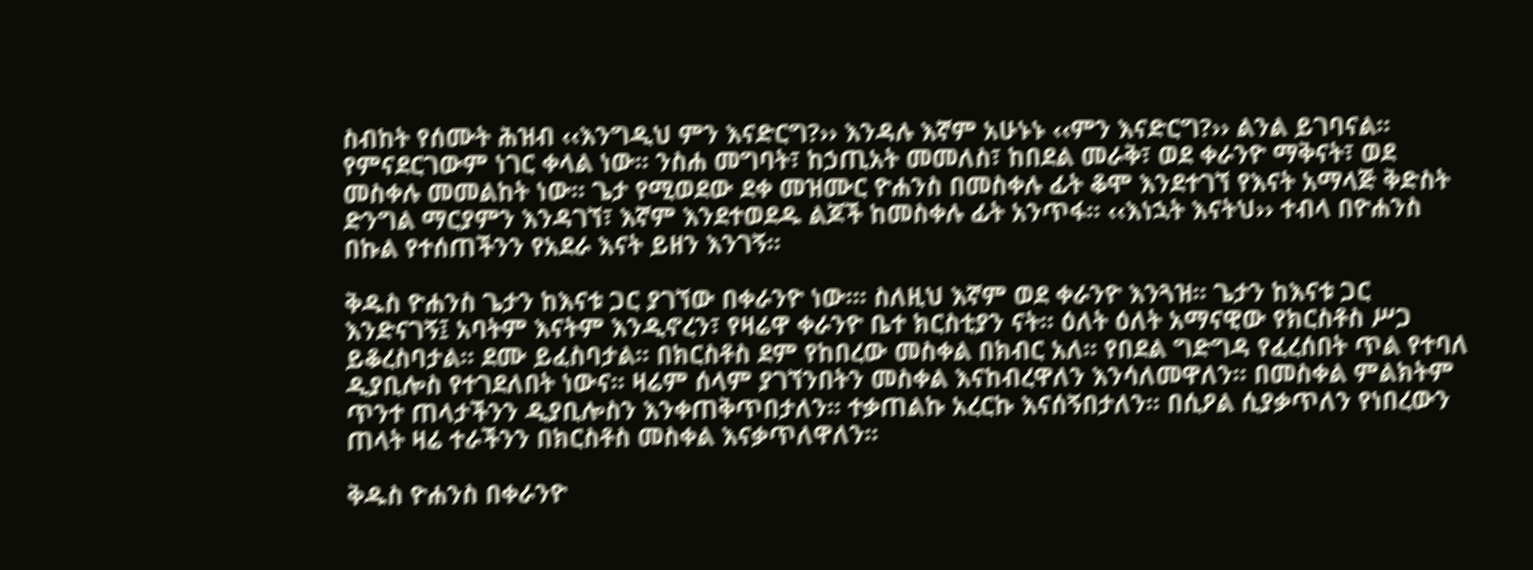ስብከት የሰሙት ሕዝብ ‹‹እንግዲህ ምን እናድርግ?›› እንዳሉ እኛም አሁኑኑ ‹‹ምን እናድርግ?›› ልንል ይገባናል፡፡ የምናደርገውም ነገር ቀላል ነው፡፡ ንስሐ መግባት፣ ከኃጢአት መመለስ፣ ከበደል መራቅ፣ ወደ ቀራንዮ ማቅናት፣ ወደ መስቀሉ መመልከት ነው፡፡ ጌታ የሚወደው ደቀ መዝሙር ዮሐንስ በመስቀሉ ፊት ቆሞ እንደተገኘ የእናት አማላጅ ቅድስት ድንግል ማርያምን እንዳገኘ፣ እኛም እንደተወደዱ ልጆች ከመስቀሉ ፊት አንጥፋ፡፡ ‹‹እነኋት እናትህ›› ተብላ በዮሐንስ በኩል የተሰጠችንን የአደራ እናት ይዘን እንገኝ፡፡

ቅዱስ ዮሐንስ ጌታን ከእናቱ ጋር ያገኘው በቀራንዮ ነው፡፡፡ ስለዚህ እኛም ወደ ቀራንዮ እንጓዝ፡፡ ጌታን ከእናቱ ጋር እንድናገኝ፤ አባትም እናትም እንዲኖረን፣ የዛሬዋ ቀራንዮ ቤተ ክርስቲያን ናት፡፡ ዕለት ዕለት አማናዊው የክርስቶስ ሥጋ ይቆረስባታል፡፡ ደሙ ይፈስባታል፡፡ በክርስቶስ ደም የከበረው መስቀል በክብር አለ፡፡ የበደል ግድግዳ የፈረሰበት ጥል የተባለ ዲያቢሎስ የተገደለበት ነውና፡፡ ዛሬም ሰላም ያገኘንበትን መስቀል እናከብረዋለን እንሳለመዋለን፡፡ በመስቀል ምልክትም ጥንተ ጠላታችንን ዲያቢሎስን እንቀጠቅጥበታለን፡፡ ተቃጠልኩ አረርኩ እናሰኝበታለን፡፡ በሲዖል ሲያቃጥለን የነበረውን ጠላት ዛሬ ተራችንን በክርስቶስ መስቀል እናቃጥለዋለን፡፡

ቅዱስ ዮሐንስ በቀራንዮ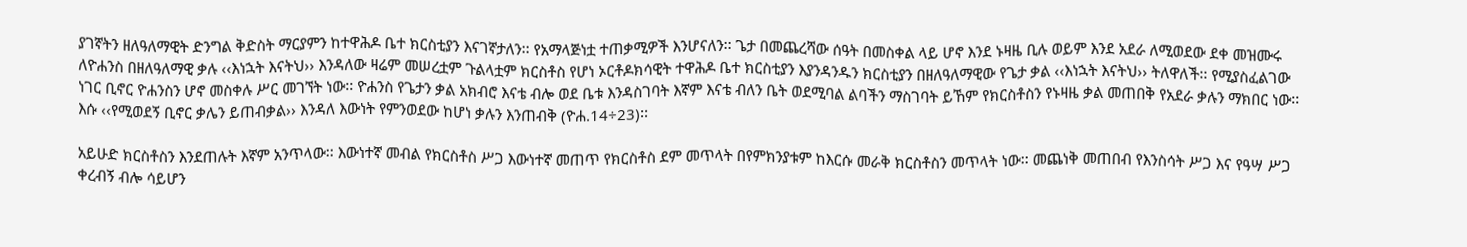ያገኛትን ዘለዓለማዊት ድንግል ቅድስት ማርያምን ከተዋሕዶ ቤተ ክርስቲያን እናገኛታለን፡፡ የአማላጅነቷ ተጠቃሚዎች እንሆናለን፡፡ ጌታ በመጨረሻው ሰዓት በመስቀል ላይ ሆኖ እንደ ኑዛዜ ቢሉ ወይም እንደ አደራ ለሚወደው ደቀ መዝሙሩ ለዮሐንስ በዘለዓለማዊ ቃሉ ‹‹እነኋት እናትህ›› እንዳለው ዛሬም መሠረቷም ጉልላቷም ክርስቶስ የሆነ ኦርቶዶክሳዊት ተዋሕዶ ቤተ ክርስቲያን እያንዳንዱን ክርስቲያን በዘለዓለማዊው የጌታ ቃል ‹‹እነኋት እናትህ›› ትለዋለች፡፡ የሚያስፈልገው ነገር ቢኖር ዮሐንስን ሆኖ መስቀሉ ሥር መገኘት ነው፡፡ ዮሐንስ የጌታን ቃል አክብሮ እናቴ ብሎ ወደ ቤቱ እንዳስገባት እኛም እናቴ ብለን ቤት ወደሚባል ልባችን ማስገባት ይኸም የክርስቶስን የኑዛዜ ቃል መጠበቅ የአደራ ቃሉን ማክበር ነው፡፡ እሱ ‹‹የሚወደኝ ቢኖር ቃሌን ይጠብቃል›› እንዳለ እውነት የምንወደው ከሆነ ቃሉን እንጠብቅ (ዮሐ.14÷23)፡፡

አይሁድ ክርስቶስን እንደጠሉት እኛም አንጥላው፡፡ እውነተኛ መብል የክርስቶስ ሥጋ እውነተኛ መጠጥ የክርስቶስ ደም መጥላት በየምክንያቱም ከእርሱ መራቅ ክርስቶስን መጥላት ነው፡፡ መጨነቅ መጠበብ የእንስሳት ሥጋ እና የዓሣ ሥጋ ቀረብኝ ብሎ ሳይሆን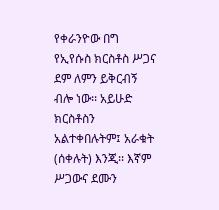የቀራንዮው በግ የኢየሱስ ክርስቶስ ሥጋና ደም ለምን ይቅርብኝ ብሎ ነው፡፡ አይሁድ ክርስቶስን አልተቀበሉትም፤ አራቁት (ሰቀሉት) እንጂ፡፡ እኛም ሥጋውና ደሙን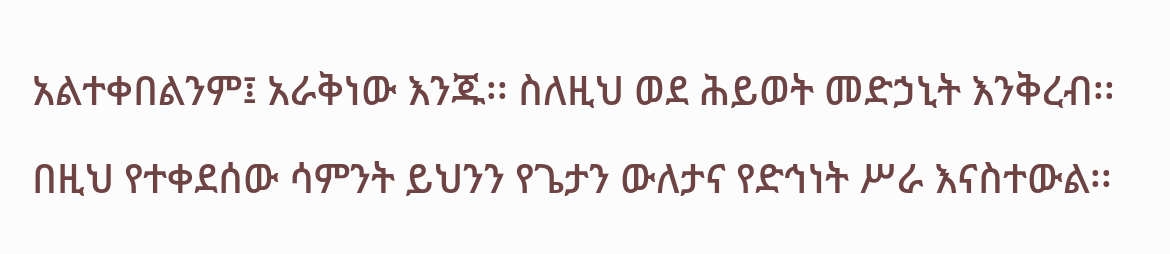አልተቀበልንም፤ አራቅነው እንጁ፡፡ ስለዚህ ወደ ሕይወት መድኃኒት እንቅረብ፡፡

በዚህ የተቀደሰው ሳምንት ይህንን የጌታን ውለታና የድኅነት ሥራ እናስተውል፡፡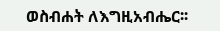ወስብሐት ለእግዚአብሔር፡፡